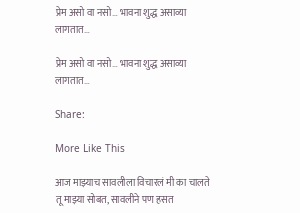प्रेम असो वा नसो… भावना शुद्ध असाव्या लागतात…

प्रेम असो वा नसो… भावना शुद्ध असाव्या लागतात…

Share:

More Like This

आज माझ्याच सावलीला विचारलं मी का चालते तू माझ्या सोबत, सावलीने पण हसत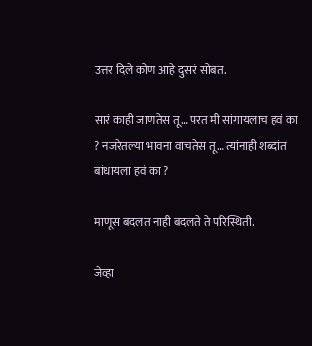उत्तर दिले कोण आहे दुसरं सोबत.

सारं काही जाणतेस तू… परत मी सांगायलाच हवं का ? नजरेतल्या भावना वाचतेस तू… त्यांनाही शब्दांत बांधायला हवं का ?

माणूस बदलत नाही बदलते ते परिस्थिती.

जेव्हा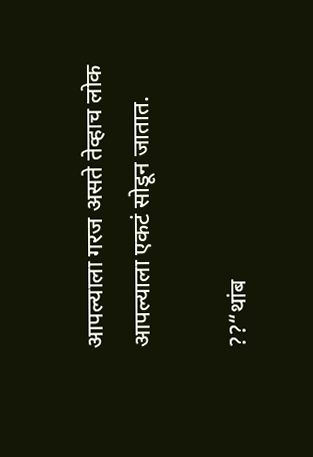आपल्याला गरज असते तेव्हाच लोक आपल्याला एकटं सोडून जातात.

??“थांब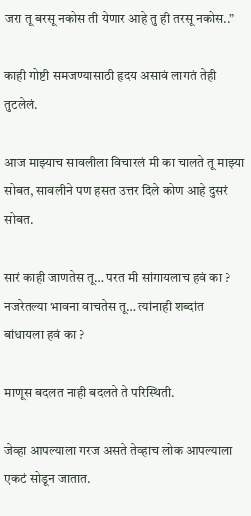जरा तू बरसू नकोस ती येणार आहे तु ही तरसू नकोस..”

काही गोष्टी समजण्यासाठी हृदय असावं लागतं तेही तुटलेलं.

आज माझ्याच सावलीला विचारलं मी का चालते तू माझ्या सोबत, सावलीने पण हसत उत्तर दिले कोण आहे दुसरं सोबत.

सारं काही जाणतेस तू… परत मी सांगायलाच हवं का ? नजरेतल्या भावना वाचतेस तू… त्यांनाही शब्दांत बांधायला हवं का ?

माणूस बदलत नाही बदलते ते परिस्थिती.

जेव्हा आपल्याला गरज असते तेव्हाच लोक आपल्याला एकटं सोडून जातात.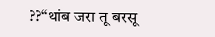??“थांब जरा तू बरसू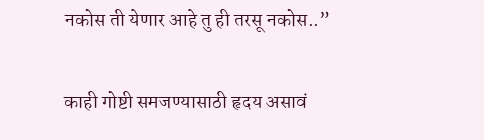नकोस ती येणार आहे तु ही तरसू नकोस..”

काही गोष्टी समजण्यासाठी हृदय असावं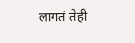लागतं तेही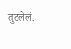तुटलेलं.